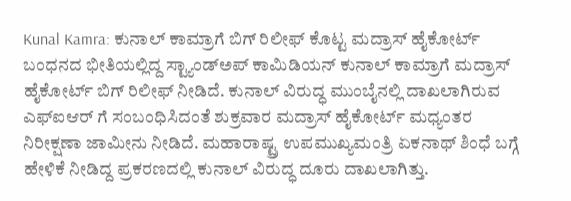Kunal Kamra: ಕುನಾಲ್ ಕಾಮ್ರಾಗೆ ಬಿಗ್ ರಿಲೀಫ್ ಕೊಟ್ಟ ಮದ್ರಾಸ್ ಹೈಕೋರ್ಟ್
ಬಂಧನದ ಭೀತಿಯಲ್ಲಿದ್ದ ಸ್ಟ್ಯಾಂಡ್ಅಪ್ ಕಾಮಿಡಿಯನ್ ಕುನಾಲ್ ಕಾಮ್ರಾಗೆ ಮದ್ರಾಸ್ ಹೈಕೋರ್ಟ್ ಬಿಗ್ ರಿಲೀಫ್ ನೀಡಿದೆ. ಕುನಾಲ್ ವಿರುದ್ಧ ಮುಂಬೈನಲ್ಲಿ ದಾಖಲಾಗಿರುವ ಎಫ್ಐಆರ್ ಗೆ ಸಂಬಂಧಿಸಿದಂತೆ ಶುಕ್ರವಾರ ಮದ್ರಾಸ್ ಹೈಕೋರ್ಟ್ ಮಧ್ಯಂತರ ನಿರೀಕ್ಷಣಾ ಜಾಮೀನು ನೀಡಿದೆ. ಮಹಾರಾಷ್ಟ್ರ ಉಪಮುಖ್ಯಮಂತ್ರಿ ಏಕನಾಥ್ ಶಿಂಧೆ ಬಗ್ಗೆ ಹೇಳಿಕೆ ನೀಡಿದ್ದ ಪ್ರಕರಣದಲ್ಲಿ ಕುನಾಲ್ ವಿರುದ್ಧ ದೂರು ದಾಖಲಾಗಿತ್ತು.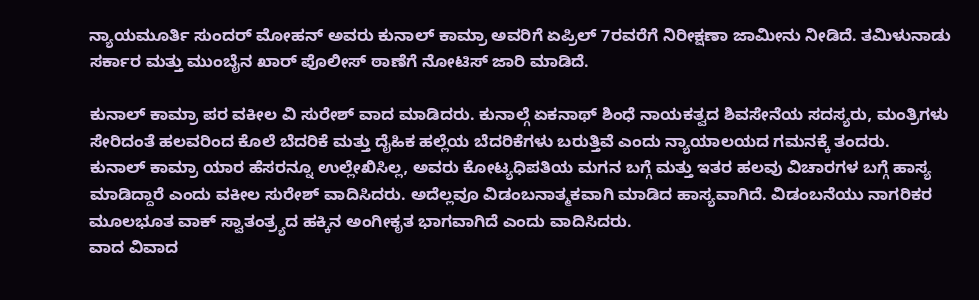ನ್ಯಾಯಮೂರ್ತಿ ಸುಂದರ್ ಮೋಹನ್ ಅವರು ಕುನಾಲ್ ಕಾಮ್ರಾ ಅವರಿಗೆ ಏಪ್ರಿಲ್ 7ರವರೆಗೆ ನಿರೀಕ್ಷಣಾ ಜಾಮೀನು ನೀಡಿದೆ. ತಮಿಳುನಾಡು ಸರ್ಕಾರ ಮತ್ತು ಮುಂಬೈನ ಖಾರ್ ಪೊಲೀಸ್ ಠಾಣೆಗೆ ನೋಟಿಸ್ ಜಾರಿ ಮಾಡಿದೆ.

ಕುನಾಲ್ ಕಾಮ್ರಾ ಪರ ವಕೀಲ ವಿ ಸುರೇಶ್ ವಾದ ಮಾಡಿದರು. ಕುನಾಲ್ಗೆ ಏಕನಾಥ್ ಶಿಂಧೆ ನಾಯಕತ್ವದ ಶಿವಸೇನೆಯ ಸದಸ್ಯರು, ಮಂತ್ರಿಗಳು ಸೇರಿದಂತೆ ಹಲವರಿಂದ ಕೊಲೆ ಬೆದರಿಕೆ ಮತ್ತು ದೈಹಿಕ ಹಲ್ಲೆಯ ಬೆದರಿಕೆಗಳು ಬರುತ್ತಿವೆ ಎಂದು ನ್ಯಾಯಾಲಯದ ಗಮನಕ್ಕೆ ತಂದರು.
ಕುನಾಲ್ ಕಾಮ್ರಾ ಯಾರ ಹೆಸರನ್ನೂ ಉಲ್ಲೇಖಿಸಿಲ್ಲ, ಅವರು ಕೋಟ್ಯಧಿಪತಿಯ ಮಗನ ಬಗ್ಗೆ ಮತ್ತು ಇತರ ಹಲವು ವಿಚಾರಗಳ ಬಗ್ಗೆ ಹಾಸ್ಯ ಮಾಡಿದ್ದಾರೆ ಎಂದು ವಕೀಲ ಸುರೇಶ್ ವಾದಿಸಿದರು. ಅದೆಲ್ಲವೂ ವಿಡಂಬನಾತ್ಮಕವಾಗಿ ಮಾಡಿದ ಹಾಸ್ಯವಾಗಿದೆ. ವಿಡಂಬನೆಯು ನಾಗರಿಕರ ಮೂಲಭೂತ ವಾಕ್ ಸ್ವಾತಂತ್ರ್ಯದ ಹಕ್ಕಿನ ಅಂಗೀಕೃತ ಭಾಗವಾಗಿದೆ ಎಂದು ವಾದಿಸಿದರು.
ವಾದ ವಿವಾದ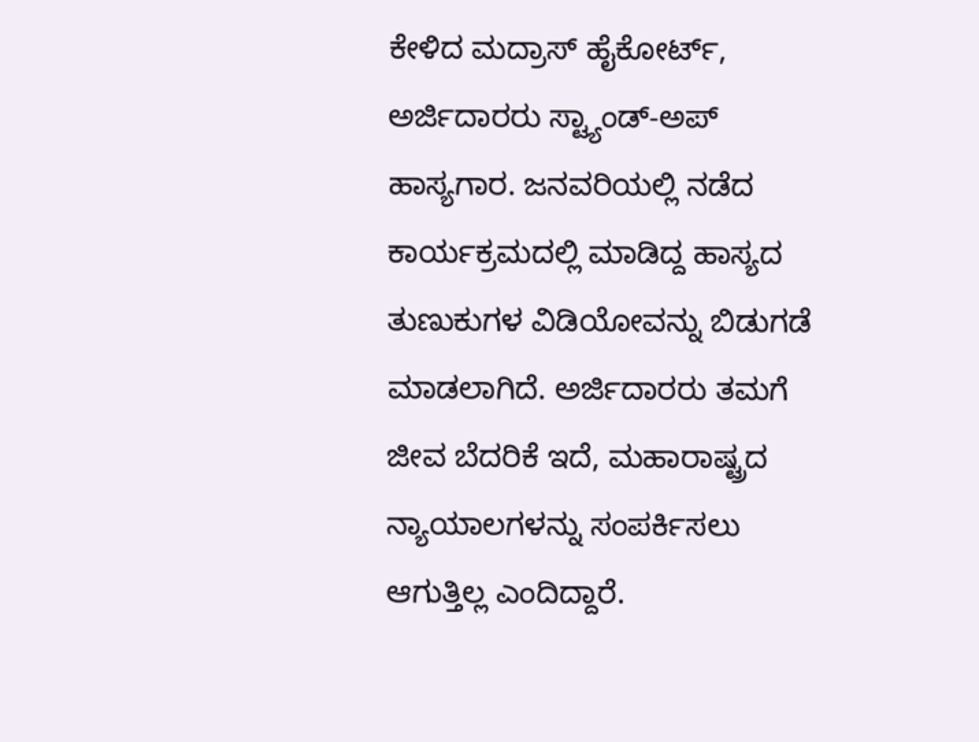ಕೇಳಿದ ಮದ್ರಾಸ್ ಹೈಕೋರ್ಟ್, ಅರ್ಜಿದಾರರು ಸ್ಟ್ಯಾಂಡ್-ಅಪ್ ಹಾಸ್ಯಗಾರ. ಜನವರಿಯಲ್ಲಿ ನಡೆದ ಕಾರ್ಯಕ್ರಮದಲ್ಲಿ ಮಾಡಿದ್ದ ಹಾಸ್ಯದ ತುಣುಕುಗಳ ವಿಡಿಯೋವನ್ನು ಬಿಡುಗಡೆ ಮಾಡಲಾಗಿದೆ. ಅರ್ಜಿದಾರರು ತಮಗೆ ಜೀವ ಬೆದರಿಕೆ ಇದೆ, ಮಹಾರಾಷ್ಟ್ರದ ನ್ಯಾಯಾಲಗಳನ್ನು ಸಂಪರ್ಕಿಸಲು ಆಗುತ್ತಿಲ್ಲ ಎಂದಿದ್ದಾರೆ.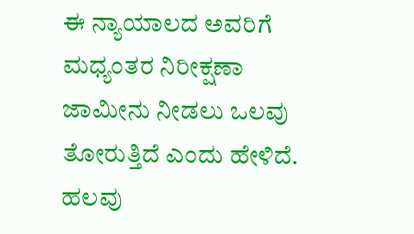ಈ ನ್ಯಾಯಾಲದ ಅವರಿಗೆ ಮಧ್ಯಂತರ ನಿರೀಕ್ಷಣಾ ಜಾಮೀನು ನೀಡಲು ಒಲವು ತೋರುತ್ತಿದೆ ಎಂದು ಹೇಳಿದೆ.
ಹಲವು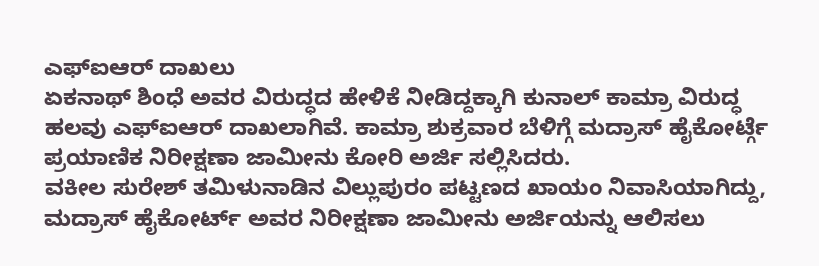ಎಫ್ಐಆರ್ ದಾಖಲು
ಏಕನಾಥ್ ಶಿಂಧೆ ಅವರ ವಿರುದ್ಧದ ಹೇಳಿಕೆ ನೀಡಿದ್ದಕ್ಕಾಗಿ ಕುನಾಲ್ ಕಾಮ್ರಾ ವಿರುದ್ಧ ಹಲವು ಎಫ್ಐಆರ್ ದಾಖಲಾಗಿವೆ. ಕಾಮ್ರಾ ಶುಕ್ರವಾರ ಬೆಳಿಗ್ಗೆ ಮದ್ರಾಸ್ ಹೈಕೋರ್ಟ್ಗೆ ಪ್ರಯಾಣಿಕ ನಿರೀಕ್ಷಣಾ ಜಾಮೀನು ಕೋರಿ ಅರ್ಜಿ ಸಲ್ಲಿಸಿದರು.
ವಕೀಲ ಸುರೇಶ್ ತಮಿಳುನಾಡಿನ ವಿಲ್ಲುಪುರಂ ಪಟ್ಟಣದ ಖಾಯಂ ನಿವಾಸಿಯಾಗಿದ್ದು, ಮದ್ರಾಸ್ ಹೈಕೋರ್ಟ್ ಅವರ ನಿರೀಕ್ಷಣಾ ಜಾಮೀನು ಅರ್ಜಿಯನ್ನು ಆಲಿಸಲು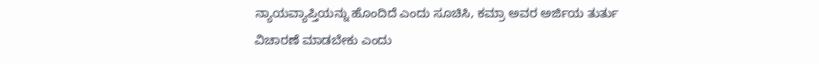ನ್ಯಾಯವ್ಯಾಪ್ತಿಯನ್ನು ಹೊಂದಿದೆ ಎಂದು ಸೂಚಿಸಿ, ಕಮ್ರಾ ಅವರ ಅರ್ಜಿಯ ತುರ್ತು ವಿಚಾರಣೆ ಮಾಡಬೇಕು ಎಂದು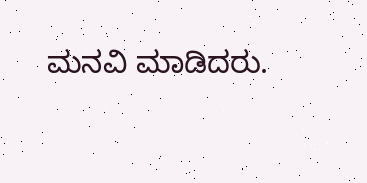ಮನವಿ ಮಾಡಿದರು.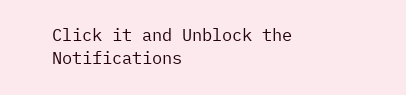Click it and Unblock the Notifications